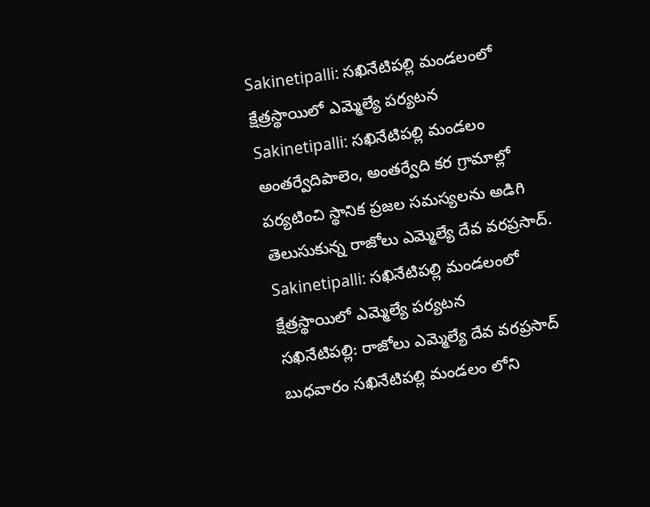Sakinetipalli: సఖినేటిపల్లి మండలంలో క్షేత్రస్థాయిలో ఎమ్మెల్యే పర్యటన
Sakinetipalli: సఖినేటిపల్లి మండలం అంతర్వేదిపాలెం, అంతర్వేది కర గ్రామాల్లో పర్యటించి స్థానిక ప్రజల సమస్యలను అడిగి తెలుసుకున్న రాజోలు ఎమ్మెల్యే దేవ వరప్రసాద్.
Sakinetipalli: సఖినేటిపల్లి మండలంలో క్షేత్రస్థాయిలో ఎమ్మెల్యే పర్యటన
సఖినేటిపల్లి: రాజోలు ఎమ్మెల్యే దేవ వరప్రసాద్ బుధవారం సఖినేటిపల్లి మండలం లోని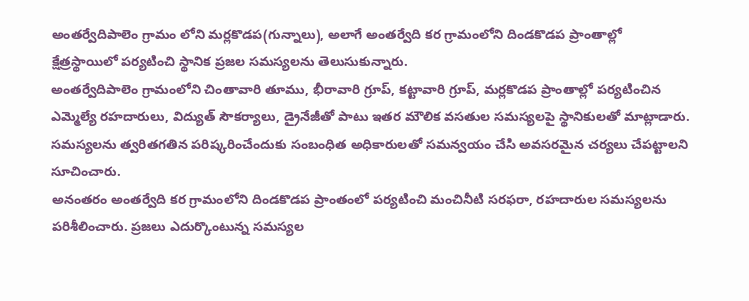అంతర్వేదిపాలెం గ్రామం లోని మర్లకొడప(గున్నాలు), అలాగే అంతర్వేది కర గ్రామంలోని దిండకొడప ప్రాంతాల్లో క్షేత్రస్థాయిలో పర్యటించి స్థానిక ప్రజల సమస్యలను తెలుసుకున్నారు.
అంతర్వేదిపాలెం గ్రామంలోని చింతావారి తూము, భీరావారి గ్రూప్, కట్టావారి గ్రూప్, మర్లకొడప ప్రాంతాల్లో పర్యటించిన ఎమ్మెల్యే రహదారులు, విద్యుత్ సౌకర్యాలు, డ్రైనేజీతో పాటు ఇతర మౌలిక వసతుల సమస్యలపై స్థానికులతో మాట్లాడారు. సమస్యలను త్వరితగతిన పరిష్కరించేందుకు సంబంధిత అధికారులతో సమన్వయం చేసి అవసరమైన చర్యలు చేపట్టాలని సూచించారు.
అనంతరం అంతర్వేది కర గ్రామంలోని దిండకొడప ప్రాంతంలో పర్యటించి మంచినీటి సరఫరా, రహదారుల సమస్యలను పరిశీలించారు. ప్రజలు ఎదుర్కొంటున్న సమస్యల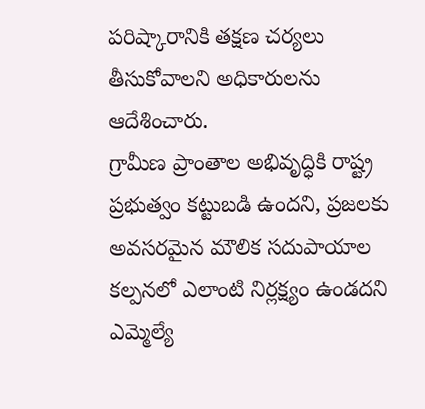పరిష్కారానికి తక్షణ చర్యలు తీసుకోవాలని అధికారులను ఆదేశించారు.
గ్రామీణ ప్రాంతాల అభివృద్ధికి రాష్ట్ర ప్రభుత్వం కట్టుబడి ఉందని, ప్రజలకు అవసరమైన మౌలిక సదుపాయాల కల్పనలో ఎలాంటి నిర్లక్ష్యం ఉండదని ఎమ్మెల్యే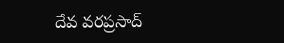దేవ వరప్రసాద్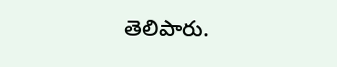తెలిపారు.